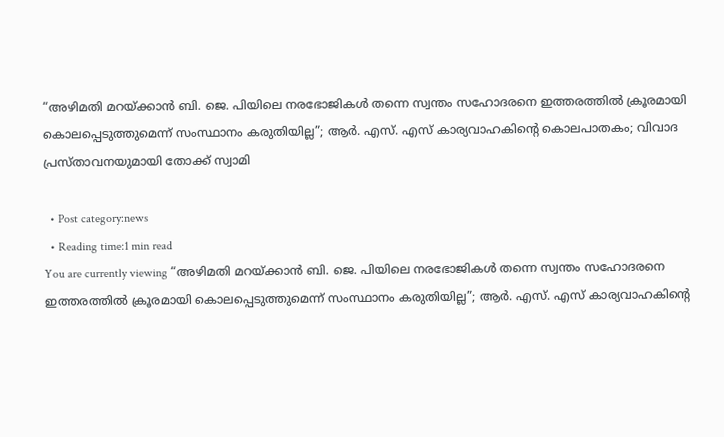“അഴിമതി മറയ്‌ക്കാൻ ബി. ജെ. പിയിലെ നരഭോജികൾ തന്നെ സ്വന്തം സഹോദരനെ ഇത്തരത്തിൽ ക്രൂരമായി കൊലപ്പെടുത്തുമെന്ന് സംസ്ഥാനം കരുതിയില്ല”; ആർ. എസ്. എസ് കാര്യവാഹകിന്റെ കൊലപാതകം; വിവാദ പ്രസ്താവനയുമായി തോക്ക് സ്വാമി

  • Post category:news
  • Reading time:1 min read
You are currently viewing “അഴിമതി മറയ്‌ക്കാൻ ബി. ജെ. പിയിലെ നരഭോജികൾ തന്നെ സ്വന്തം സഹോദരനെ ഇത്തരത്തിൽ ക്രൂരമായി കൊലപ്പെടുത്തുമെന്ന് സംസ്ഥാനം കരുതിയില്ല”; ആർ. എസ്. എസ് കാര്യവാഹകിന്റെ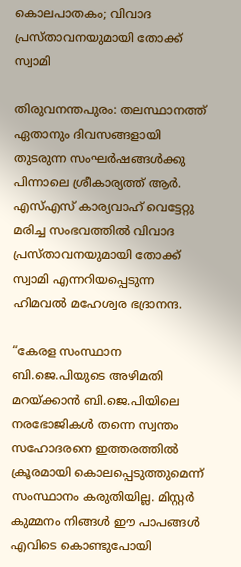കൊലപാതകം; വിവാദ പ്രസ്താവനയുമായി തോക്ക് സ്വാമി

തിരുവനന്തപുരം: തലസ്ഥാനത്ത് ഏതാനും ദിവസങ്ങളായി തുടരുന്ന സംഘര്‍ഷങ്ങള്‍ക്കു പിന്നാലെ ശ്രീകാര്യത്ത് ആര്‍. എസ്എസ് കാര്യവാഹ് വെട്ടേറ്റു മരിച്ച സംഭവത്തിൽ വിവാദ പ്രസ്താവനയുമായി തോക്ക് സ്വാമി എന്നറിയപ്പെടുന്ന ഹിമവൽ മഹേശ്വര ഭദ്രാനന്ദ.

“കേരള സംസ്ഥാന ബി.ജെ.പിയുടെ അഴിമതി മറയ്‌ക്കാൻ ബി.ജെ.പിയിലെ നരഭോജികൾ തന്നെ സ്വന്തം സഹോദരനെ ഇത്തരത്തിൽ ക്രൂരമായി കൊലപ്പെടുത്തുമെന്ന് സംസ്ഥാനം കരുതിയില്ല. മിസ്റ്റർ കുമ്മനം നിങ്ങൾ ഈ പാപങ്ങൾ എവിടെ കൊണ്ടുപോയി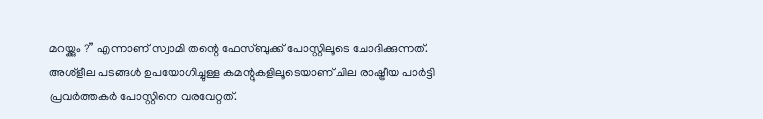മറയ്ക്കും ?” എന്നാണ് സ്വാമി തന്റെ ഫേസ്‌ബുക്ക് പോസ്റ്റിലൂടെ ചോദിക്കുന്നത്. അശ്ളീല പടങ്ങൾ ഉപയോഗിച്ചുള്ള കമന്റുകളിലൂടെയാണ് ചില രാഷ്ട്രീയ പാർട്ടി പ്രവർത്തകർ പോസ്റ്റിനെ വരവേറ്റത്.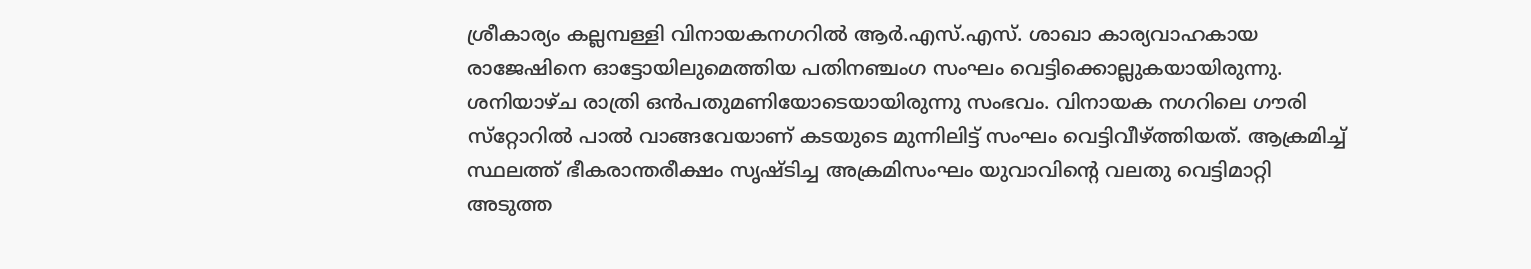ശ്രീകാര്യം കല്ലമ്പള്ളി വിനായകനഗറില്‍ ആര്‍.എസ്.എസ്. ശാഖാ കാര്യവാഹകായ രാജേഷിനെ ഓട്ടോയിലുമെത്തിയ പതിനഞ്ചംഗ സംഘം വെട്ടിക്കൊല്ലുകയായിരുന്നു. ശനിയാഴ്ച രാത്രി ഒന്‍പതുമണിയോടെയായിരുന്നു സംഭവം. വിനായക നഗറിലെ ഗൗരി സ്‌റ്റോറില്‍ പാല്‍ വാങ്ങവേയാണ് കടയുടെ മുന്നിലിട്ട് സംഘം വെട്ടിവീഴ്ത്തിയത്. ആക്രമിച്ച് സ്ഥലത്ത് ഭീകരാന്തരീക്ഷം സൃഷ്ടിച്ച അക്രമിസംഘം യുവാവിന്റെ വലതു വെട്ടിമാറ്റി അടുത്ത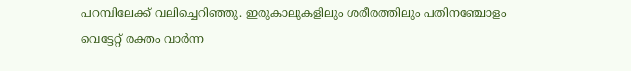പറമ്പിലേക്ക് വലിച്ചെറിഞ്ഞു. ഇരുകാലുകളിലും ശരീരത്തിലും പതിനഞ്ചോളം വെട്ടേറ്റ് രക്തം വാര്‍ന്ന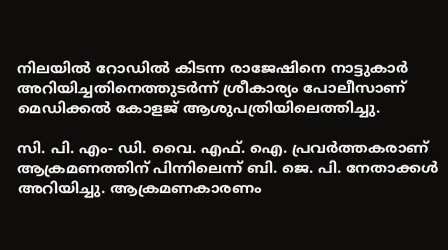നിലയില്‍ റോഡില്‍ കിടന്ന രാജേഷിനെ നാട്ടുകാര്‍ അറിയിച്ചതിനെത്തുടര്‍ന്ന് ശ്രീകാര്യം പോലീസാണ് മെഡിക്കല്‍ കോളജ് ആശുപത്രിയിലെത്തിച്ചു.

സി. പി. എം- ഡി. വൈ. എഫ്. ഐ. പ്രവര്‍ത്തകരാണ് ആക്രമണത്തിന് പിന്നിലെന്ന് ബി. ജെ. പി. നേതാക്കള്‍ അറിയിച്ചു. ആക്രമണകാരണം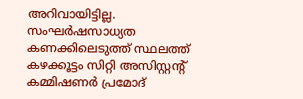അറിവായിട്ടില്ല. സംഘര്‍ഷസാധ്യത കണക്കിലെടുത്ത് സ്ഥലത്ത് കഴക്കൂട്ടം സിറ്റി അസിസ്റ്റന്റ് കമ്മിഷണര്‍ പ്രമോദ്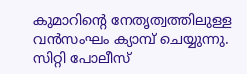കുമാറിന്റെ നേതൃത്വത്തിലുള്ള വന്‍സംഘം ക്യാമ്പ് ചെയ്യുന്നു. സിറ്റി പോലീസ്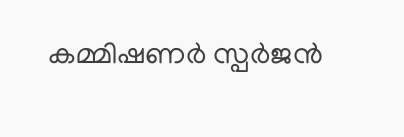കമ്മിഷണര്‍ സ്പര്‍ജന്‍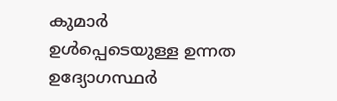കുമാര്‍ ഉള്‍പ്പെടെയുള്ള ഉന്നത ഉദ്യോഗസ്ഥര്‍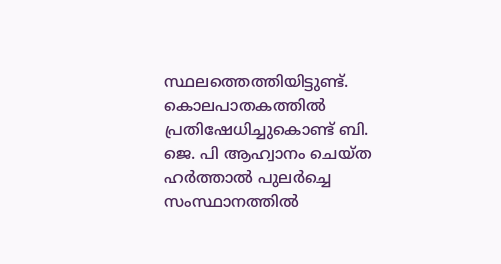സ്ഥലത്തെത്തിയിട്ടുണ്ട്. കൊലപാതകത്തിൽ പ്രതിഷേധിച്ചുകൊണ്ട് ബി. ജെ. പി ആഹ്വാനം ചെയ്ത ഹർത്താൽ പുലർച്ചെ സംസ്ഥാനത്തിൽ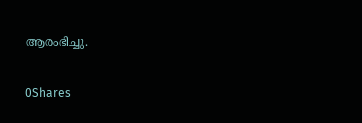ആരംഭിച്ചു.

0Shares